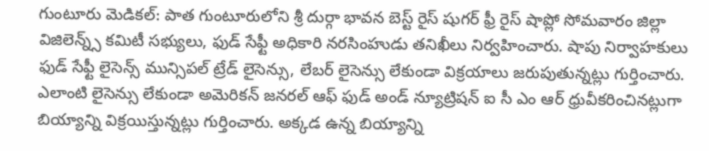గుంటూరు మెడికల్: పాత గుంటూరులోని శ్రీ దుర్గా భావన బెస్ట్ రైస్ షుగర్ ఫ్రీ రైస్ షాప్లో సోమవారం జిల్లా విజిలెన్న్స్ కమిటీ సభ్యులు, ఫుడ్ సేఫ్టీ అధికారి నరసింహుడు తనిఖీలు నిర్వహించారు. షాపు నిర్వాహకులు ఫుడ్ సేఫ్టీ లైసెన్స్ మున్సిపల్ ట్రేడ్ లైసెన్సు, లేబర్ లైసెన్సు లేకుండా విక్రయాలు జరుపుతున్నట్లు గుర్తించారు. ఎలాంటి లైసెన్సు లేకుండా అమెరికన్ జనరల్ ఆఫ్ ఫుడ్ అండ్ న్యూట్రిషన్ ఐ సీ ఎం ఆర్ ధ్రువీకరించినట్లుగా బియ్యాన్ని విక్రయిస్తున్నట్లు గుర్తించారు. అక్కడ ఉన్న బియ్యాన్ని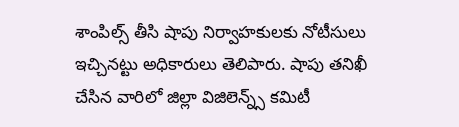శాంపిల్స్ తీసి షాపు నిర్వాహకులకు నోటీసులు ఇచ్చినట్టు అధికారులు తెలిపారు. షాపు తనిఖీ చేసిన వారిలో జిల్లా విజిలెన్న్స్ కమిటీ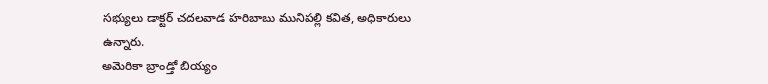సభ్యులు డాక్టర్ చదలవాడ హరిబాబు మునిపల్లి కవిత, అధికారులు ఉన్నారు.
అమెరికా బ్రాండ్తో బియ్యం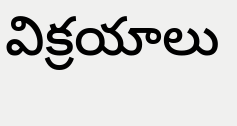విక్రయాలు